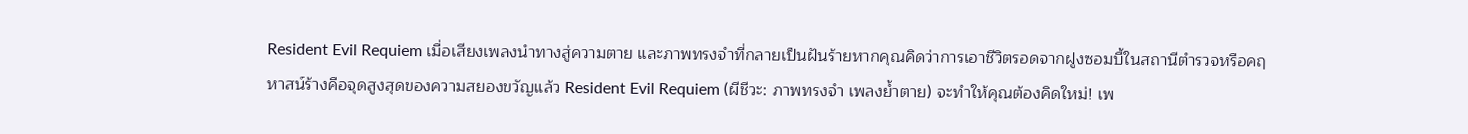Resident Evil Requiem เมื่อเสียงเพลงนำทางสู่ความตาย และภาพทรงจำที่กลายเป็นฝันร้ายหากคุณคิดว่าการเอาชีวิตรอดจากฝูงซอมบี้ในสถานีตำรวจหรือคฤหาสน์ร้างคือจุดสูงสุดของความสยองขวัญแล้ว Resident Evil Requiem (ผีชีวะ: ภาพทรงจำ เพลงย้ำตาย) จะทำให้คุณต้องคิดใหม่! เพ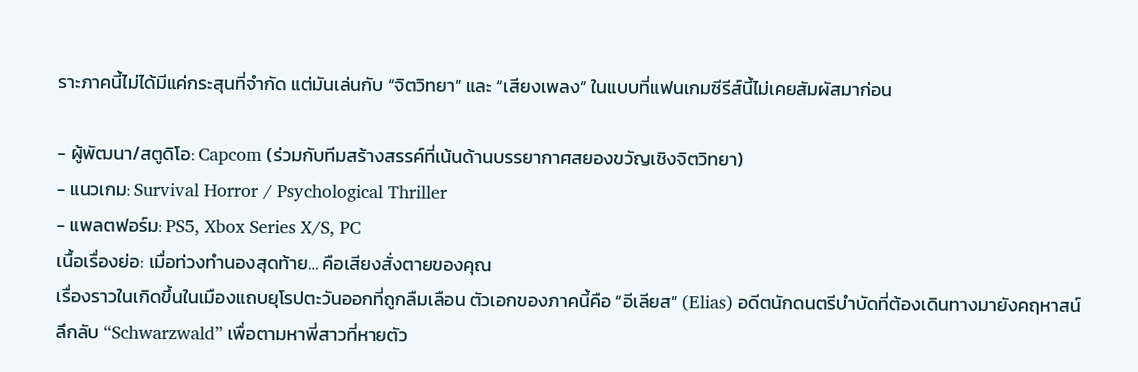ราะภาคนี้ไม่ได้มีแค่กระสุนที่จำกัด แต่มันเล่นกับ “จิตวิทยา” และ “เสียงเพลง” ในแบบที่แฟนเกมซีรีส์นี้ไม่เคยสัมผัสมาก่อน

- ผู้พัฒนา/สตูดิโอ: Capcom (ร่วมกับทีมสร้างสรรค์ที่เน้นด้านบรรยากาศสยองขวัญเชิงจิตวิทยา)
- แนวเกม: Survival Horror / Psychological Thriller
- แพลตฟอร์ม: PS5, Xbox Series X/S, PC
เนื้อเรื่องย่อ: เมื่อท่วงทำนองสุดท้าย… คือเสียงสั่งตายของคุณ
เรื่องราวในเกิดขึ้นในเมืองแถบยุโรปตะวันออกที่ถูกลืมเลือน ตัวเอกของภาคนี้คือ “อีเลียส” (Elias) อดีตนักดนตรีบำบัดที่ต้องเดินทางมายังคฤหาสน์ลึกลับ “Schwarzwald” เพื่อตามหาพี่สาวที่หายตัว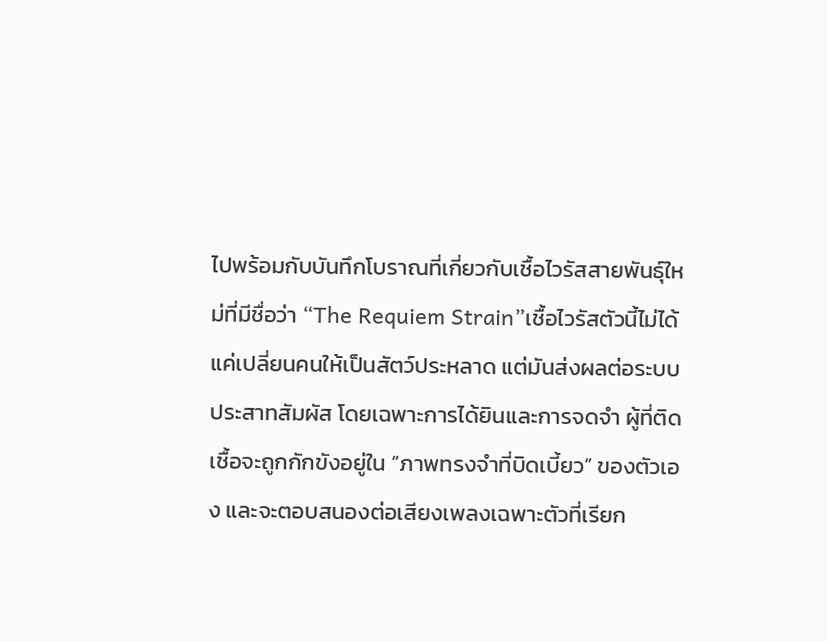ไปพร้อมกับบันทึกโบราณที่เกี่ยวกับเชื้อไวรัสสายพันธุ์ใหม่ที่มีชื่อว่า “The Requiem Strain”เชื้อไวรัสตัวนี้ไม่ได้แค่เปลี่ยนคนให้เป็นสัตว์ประหลาด แต่มันส่งผลต่อระบบประสาทสัมผัส โดยเฉพาะการได้ยินและการจดจำ ผู้ที่ติดเชื้อจะถูกกักขังอยู่ใน “ภาพทรงจำที่บิดเบี้ยว” ของตัวเอง และจะตอบสนองต่อเสียงเพลงเฉพาะตัวที่เรียก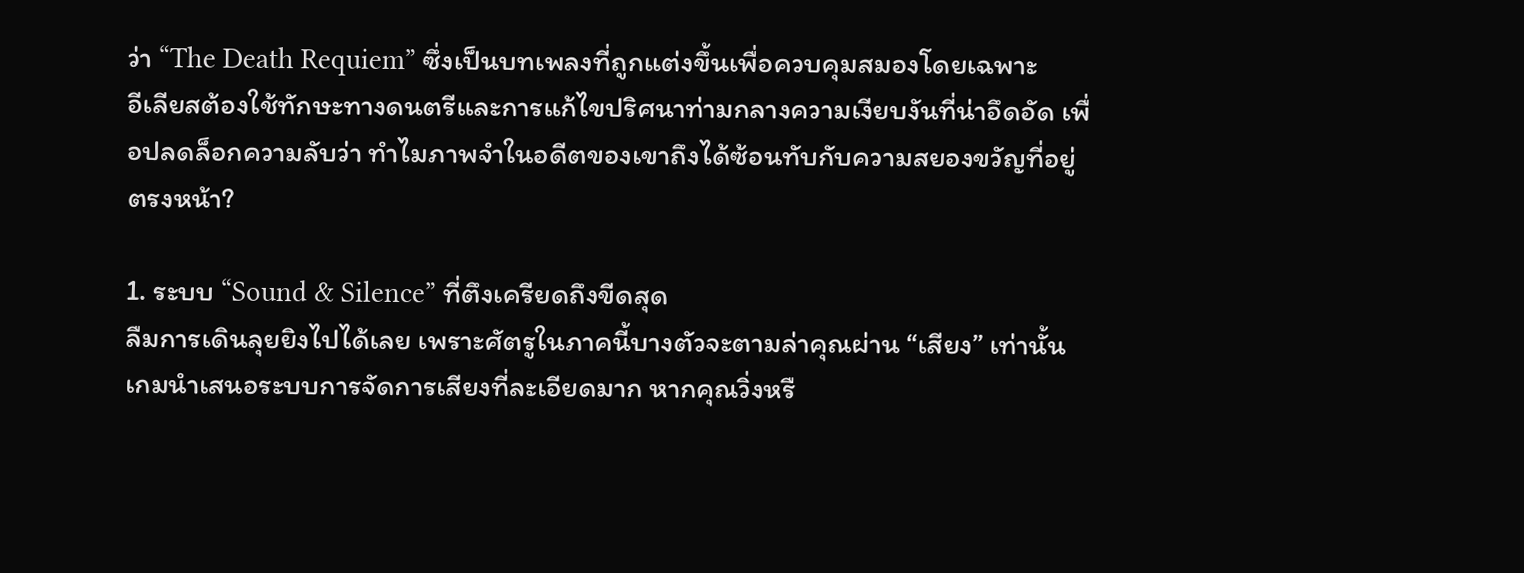ว่า “The Death Requiem” ซึ่งเป็นบทเพลงที่ถูกแต่งขึ้นเพื่อควบคุมสมองโดยเฉพาะ
อีเลียสต้องใช้ทักษะทางดนตรีและการแก้ไขปริศนาท่ามกลางความเงียบงันที่น่าอึดอัด เพื่อปลดล็อกความลับว่า ทำไมภาพจำในอดีตของเขาถึงได้ซ้อนทับกับความสยองขวัญที่อยู่ตรงหน้า?

1. ระบบ “Sound & Silence” ที่ตึงเครียดถึงขีดสุด
ลืมการเดินลุยยิงไปได้เลย เพราะศัตรูในภาคนี้บางตัวจะตามล่าคุณผ่าน “เสียง” เท่านั้น เกมนำเสนอระบบการจัดการเสียงที่ละเอียดมาก หากคุณวิ่งหรื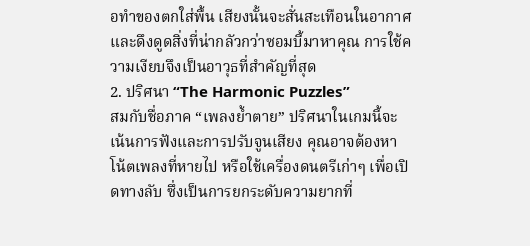อทำของตกใส่พื้น เสียงนั้นจะสั่นสะเทือนในอากาศ และดึงดูดสิ่งที่น่ากลัวกว่าซอมบี้มาหาคุณ การใช้ความเงียบจึงเป็นอาวุธที่สำคัญที่สุด
2. ปริศนา “The Harmonic Puzzles”
สมกับชื่อภาค “เพลงย้ำตาย” ปริศนาในเกมนี้จะเน้นการฟังและการปรับจูนเสียง คุณอาจต้องหาโน้ตเพลงที่หายไป หรือใช้เครื่องดนตรีเก่าๆ เพื่อเปิดทางลับ ซึ่งเป็นการยกระดับความยากที่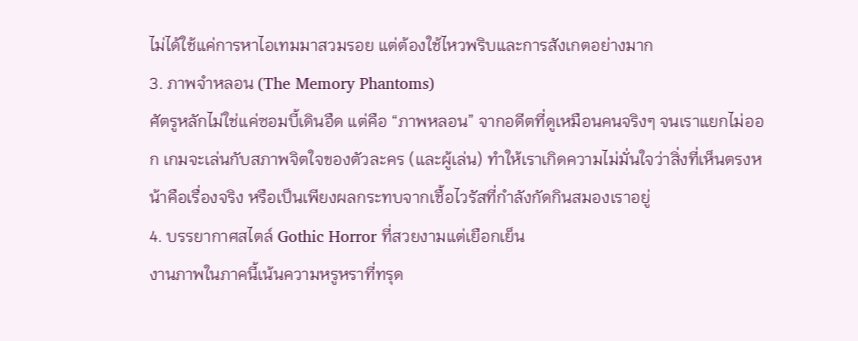ไม่ได้ใช้แค่การหาไอเทมมาสวมรอย แต่ต้องใช้ไหวพริบและการสังเกตอย่างมาก
3. ภาพจำหลอน (The Memory Phantoms)
ศัตรูหลักไม่ใช่แค่ซอมบี้เดินอืด แต่คือ “ภาพหลอน” จากอดีตที่ดูเหมือนคนจริงๆ จนเราแยกไม่ออก เกมจะเล่นกับสภาพจิตใจของตัวละคร (และผู้เล่น) ทำให้เราเกิดความไม่มั่นใจว่าสิ่งที่เห็นตรงหน้าคือเรื่องจริง หรือเป็นเพียงผลกระทบจากเชื้อไวรัสที่กำลังกัดกินสมองเราอยู่
4. บรรยากาศสไตล์ Gothic Horror ที่สวยงามแต่เยือกเย็น
งานภาพในภาคนี้เน้นความหรูหราที่ทรุด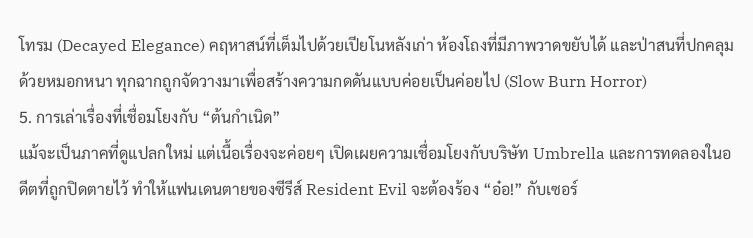โทรม (Decayed Elegance) คฤหาสน์ที่เต็มไปด้วยเปียโนหลังเก่า ห้องโถงที่มีภาพวาดขยับได้ และป่าสนที่ปกคลุมด้วยหมอกหนา ทุกฉากถูกจัดวางมาเพื่อสร้างความกดดันแบบค่อยเป็นค่อยไป (Slow Burn Horror)
5. การเล่าเรื่องที่เชื่อมโยงกับ “ต้นกำเนิด”
แม้จะเป็นภาคที่ดูแปลกใหม่ แต่เนื้อเรื่องจะค่อยๆ เปิดเผยความเชื่อมโยงกับบริษัท Umbrella และการทดลองในอดีตที่ถูกปิดตายไว้ ทำให้แฟนเดนตายของซีรีส์ Resident Evil จะต้องร้อง “อ๋อ!” กับเซอร์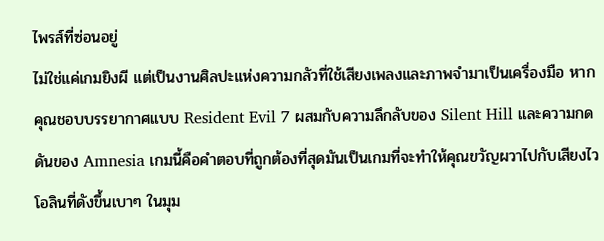ไพรส์ที่ซ่อนอยู่
ไม่ใช่แค่เกมยิงผี แต่เป็นงานศิลปะแห่งความกลัวที่ใช้เสียงเพลงและภาพจำมาเป็นเครื่องมือ หากคุณชอบบรรยากาศแบบ Resident Evil 7 ผสมกับความลึกลับของ Silent Hill และความกดดันของ Amnesia เกมนี้คือคำตอบที่ถูกต้องที่สุดมันเป็นเกมที่จะทำให้คุณขวัญผวาไปกับเสียงไวโอลินที่ดังขึ้นเบาๆ ในมุม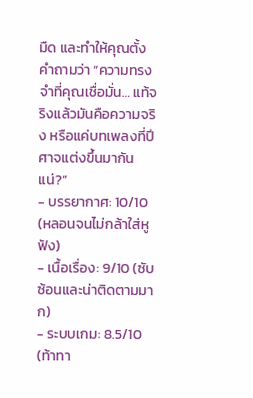มืด และทำให้คุณตั้งคำถามว่า “ความทรงจำที่คุณเชื่อมั่น… แท้จริงแล้วมันคือความจริง หรือแค่บทเพลงที่ปีศาจแต่งขึ้นมากันแน่?”
- บรรยากาศ: 10/10 (หลอนจนไม่กล้าใส่หูฟัง)
- เนื้อเรื่อง: 9/10 (ซับซ้อนและน่าติดตามมาก)
- ระบบเกม: 8.5/10 (ท้าทา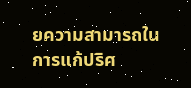ยความสามารถในการแก้ปริศ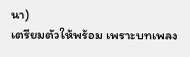นา)
เตรียมตัวให้พร้อม เพราะบทเพลง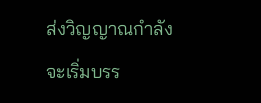ส่งวิญญาณกำลังจะเริ่มบรร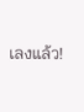เลงแล้ว!